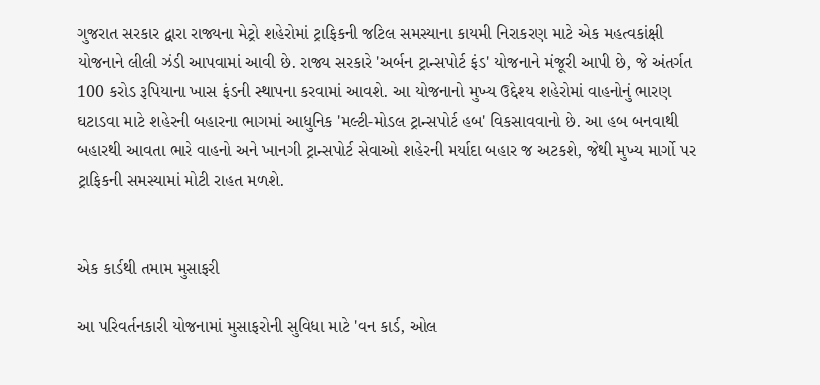ગુજરાત સરકાર દ્વારા રાજ્યના મેટ્રો શહેરોમાં ટ્રાફિકની જટિલ સમસ્યાના કાયમી નિરાકરણ માટે એક મહત્વકાંક્ષી યોજનાને લીલી ઝંડી આપવામાં આવી છે. રાજ્ય સરકારે 'અર્બન ટ્રાન્સપોર્ટ ફંડ' યોજનાને મંજૂરી આપી છે, જે અંતર્ગત 100 કરોડ રૂપિયાના ખાસ ફંડની સ્થાપના કરવામાં આવશે. આ યોજનાનો મુખ્ય ઉદ્દેશ્ય શહેરોમાં વાહનોનું ભારણ ઘટાડવા માટે શહેરની બહારના ભાગમાં આધુનિક 'મલ્ટી-મોડલ ટ્રાન્સપોર્ટ હબ' વિકસાવવાનો છે. આ હબ બનવાથી બહારથી આવતા ભારે વાહનો અને ખાનગી ટ્રાન્સપોર્ટ સેવાઓ શહેરની મર્યાદા બહાર જ અટકશે, જેથી મુખ્ય માર્ગો પર ટ્રાફિકની સમસ્યામાં મોટી રાહત મળશે.


એક કાર્ડથી તમામ મુસાફરી

આ પરિવર્તનકારી યોજનામાં મુસાફરોની સુવિધા માટે 'વન કાર્ડ, ઓલ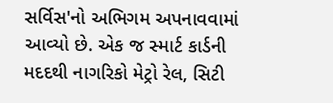સર્વિસ'નો અભિગમ અપનાવવામાં આવ્યો છે. એક જ સ્માર્ટ કાર્ડની મદદથી નાગરિકો મેટ્રો રેલ, સિટી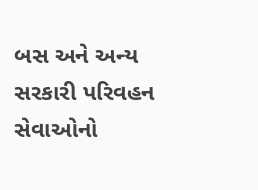બસ અને અન્ય સરકારી પરિવહન સેવાઓનો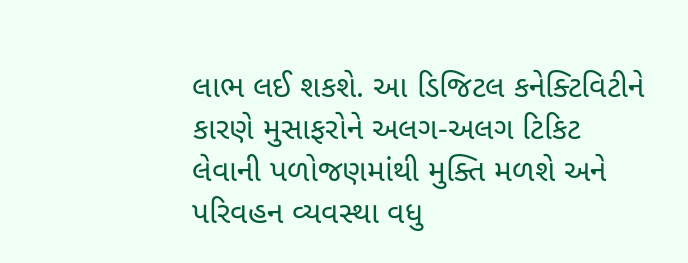લાભ લઈ શકશે. આ ડિજિટલ કનેક્ટિવિટીને કારણે મુસાફરોને અલગ-અલગ ટિકિટ લેવાની પળોજણમાંથી મુક્તિ મળશે અને પરિવહન વ્યવસ્થા વધુ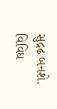સુદ્રઢ બનશે. વિવિધ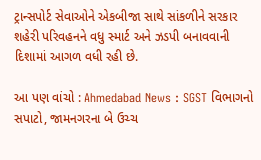ટ્રાન્સપોર્ટ સેવાઓને એકબીજા સાથે સાંકળીને સરકાર શહેરી પરિવહનને વધુ સ્માર્ટ અને ઝડપી બનાવવાની દિશામાં આગળ વધી રહી છે.

આ પણ વાંચો : Ahmedabad News : SGST વિભાગનો સપાટો, જામનગરના બે ઉચ્ચ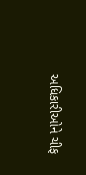અધિકારીઓને ચીફ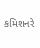કમિશનરે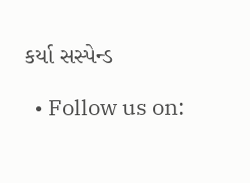કર્યા સસ્પેન્ડ

  • Follow us on: